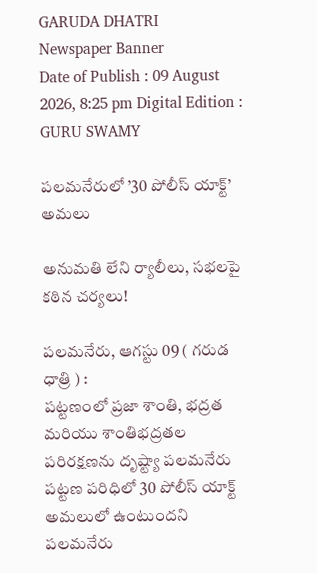GARUDA DHATRI
Newspaper Banner
Date of Publish : 09 August 2026, 8:25 pm Digital Edition : GURU SWAMY

పలమనేరులో ’30 పోలీస్ యాక్ట్’ అమలు

అనుమతి లేని ర్యాలీలు, సభలపై కఠిన చర్యలు!

పలమనేరు, ఆగస్టు 09 ( గరుడ ధాత్రి ) :
పట్టణంలో ప్రజా శాంతి, భద్రత మరియు శాంతిభద్రతల పరిరక్షణను దృష్ట్యా పలమనేరు పట్టణ పరిధిలో 30 పోలీస్ యాక్ట్ అమలులో ఉంటుందని పలమనేరు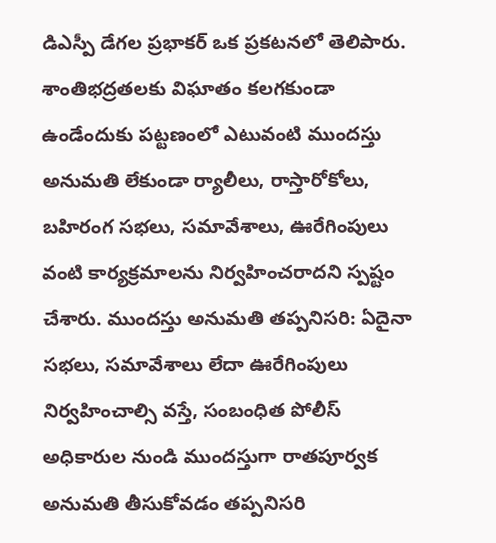డిఎస్పీ డేగల ప్రభాకర్ ఒక ప్రకటనలో తెలిపారు. శాంతిభద్రతలకు విఘాతం కలగకుండా ఉండేందుకు పట్టణంలో ఎటువంటి ముందస్తు అనుమతి లేకుండా ర్యాలీలు, రాస్తారోకోలు, బహిరంగ సభలు, సమావేశాలు, ఊరేగింపులు వంటి కార్యక్రమాలను నిర్వహించరాదని స్పష్టం చేశారు. ముందస్తు అనుమతి తప్పనిసరి: ఏదైనా సభలు, సమావేశాలు లేదా ఊరేగింపులు నిర్వహించాల్సి వస్తే, సంబంధిత పోలీస్ అధికారుల నుండి ముందస్తుగా రాతపూర్వక అనుమతి తీసుకోవడం తప్పనిసరి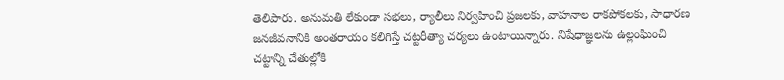తెలిపారు. అనుమతి లేకుండా సభలు, ర్యాలీలు నిర్వహించి ప్రజలకు, వాహనాల రాకపోకలకు, సాధారణ జనజీవనానికి అంతరాయం కలిగిస్తే చట్టరీత్యా చర్యలు ఉంటాయిన్నారు. నిషేధాజ్ఞలను ఉల్లంఘించి చట్టాన్ని చేతుల్లోకి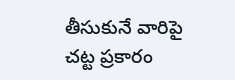తీసుకునే వారిపై చట్ట ప్రకారం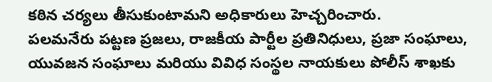కఠిన చర్యలు తీసుకుంటామని అధికారులు హెచ్చరించారు.
పలమనేరు పట్టణ ప్రజలు, రాజకీయ పార్టీల ప్రతినిధులు, ప్రజా సంఘాలు, యువజన సంఘాలు మరియు వివిధ సంస్థల నాయకులు పోలీస్ శాఖకు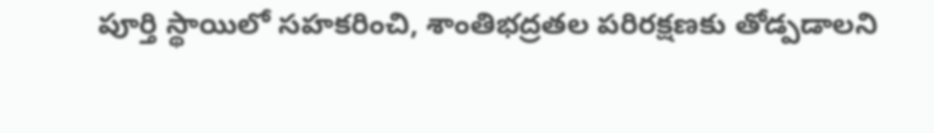పూర్తి స్థాయిలో సహకరించి, శాంతిభద్రతల పరిరక్షణకు తోడ్పడాలని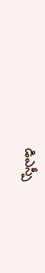డిఎస్పీ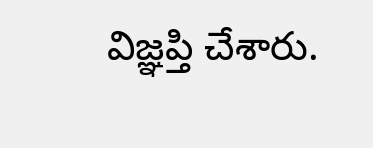విజ్ఞప్తి చేశారు.